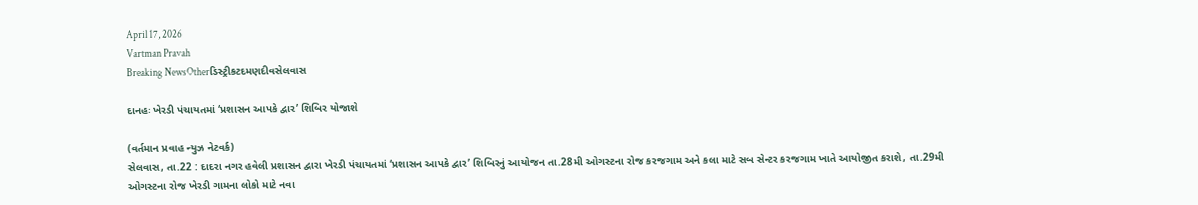April 17, 2026
Vartman Pravah
Breaking NewsOtherડિસ્ટ્રીકટદમણદીવસેલવાસ

દાનહઃ ખેરડી પંચાયતમાં ‘પ્રશાસન આપકે દ્વાર’ શિબિર યોજાશે

(વર્તમાન પ્રવાહ ન્‍યુઝ નેટવર્ક)
સેલવાસ, તા.22 : દાદરા નગર હવેલી પ્રશાસન દ્વારા ખેરડી પંચાયતમાં ‘પ્રશાસન આપકે દ્વાર’ શિબિરનું આયોજન તા.28મી ઓગસ્‍ટના રોજ કરજગામ અને કલા માટે સબ સેન્‍ટર કરજગામ ખાતે આયોજીત કરાશે, તા.29મી ઓગસ્‍ટના રોજ ખેરડી ગામના લોકો માટે નવા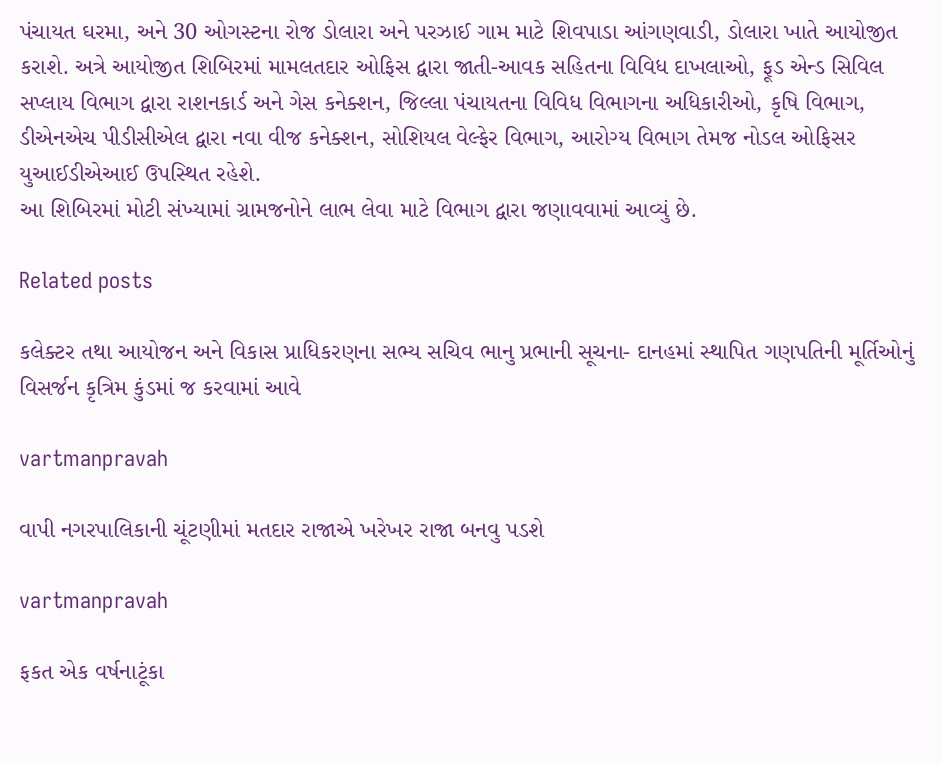પંચાયત ઘરમા, અને 30 ઓગસ્‍ટના રોજ ડોલારા અને પરઝાઈ ગામ માટે શિવપાડા આંગણવાડી, ડોલારા ખાતે આયોજીત કરાશે. અત્રે આયોજીત શિબિરમાં મામલતદાર ઓફિસ દ્વારા જાતી-આવક સહિતના વિવિધ દાખલાઓ, ફૂડ એન્‍ડ સિવિલ સપ્‍લાય વિભાગ દ્વારા રાશનકાર્ડ અને ગેસ કનેક્‍શન, જિલ્લા પંચાયતના વિવિધ વિભાગના અધિકારીઓ, કૃષિ વિભાગ, ડીએનએચ પીડીસીએલ દ્વારા નવા વીજ કનેક્‍શન, સોશિયલ વેલ્‍ફેર વિભાગ, આરોગ્‍ય વિભાગ તેમજ નોડલ ઓફિસર યુઆઈડીએઆઈ ઉપસ્‍થિત રહેશે.
આ શિબિરમાં મોટી સંખ્‍યામાં ગ્રામજનોને લાભ લેવા માટે વિભાગ દ્વારા જણાવવામાં આવ્‍યું છે.

Related posts

કલેક્‍ટર તથા આયોજન અને વિકાસ પ્રાધિકરણના સભ્‍ય સચિવ ભાનુ પ્રભાની સૂચના- દાનહમાં સ્‍થાપિત ગણપતિની મૂર્તિઓનું વિસર્જન કૃત્રિમ કુંડમાં જ કરવામાં આવે

vartmanpravah

વાપી નગરપાલિકાની ચૂંટણીમાં મતદાર રાજાએ ખરેખર રાજા બનવુ પડશે

vartmanpravah

ફકત એક વર્ષનાટૂંકા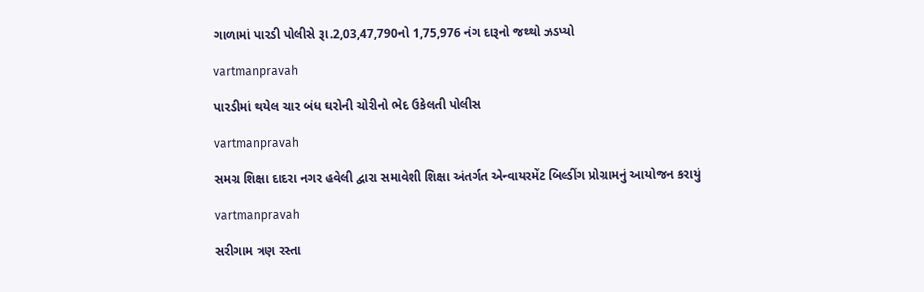ગાળામાં પારડી પોલીસે રૂા.2,03,47,790નો 1,75,976 નંગ દારૂનો જથ્‍થો ઝડપ્‍યો

vartmanpravah

પારડીમાં થયેલ ચાર બંધ ઘરોની ચોરીનો ભેદ ઉકેલતી પોલીસ

vartmanpravah

સમગ્ર શિક્ષા દાદરા નગર હવેલી દ્વારા સમાવેશી શિક્ષા અંતર્ગત એન્‍વાયરમેંટ બિલ્‍ડીંગ પ્રોગ્રામનું આયોજન કરાયું

vartmanpravah

સરીગામ ત્રણ રસ્‍તા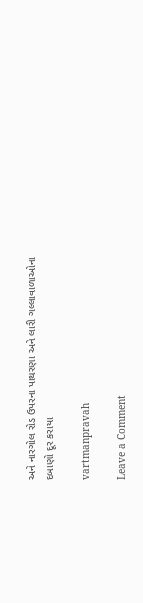અને નારગોલ રોડ ઉપરના પાથરણા અને લારી ગલ્લાવાળાઓના દબાણો દૂર કરાયા

vartmanpravah

Leave a Comment